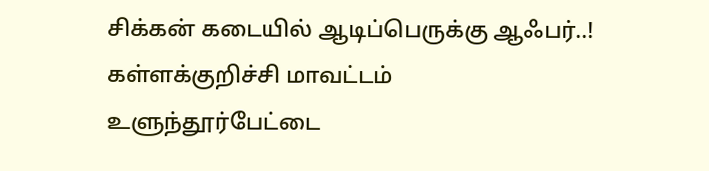சிக்கன் கடையில் ஆடிப்பெருக்கு ஆஃபர்..!
கள்ளக்குறிச்சி மாவட்டம் உளுந்தூர்பேட்டை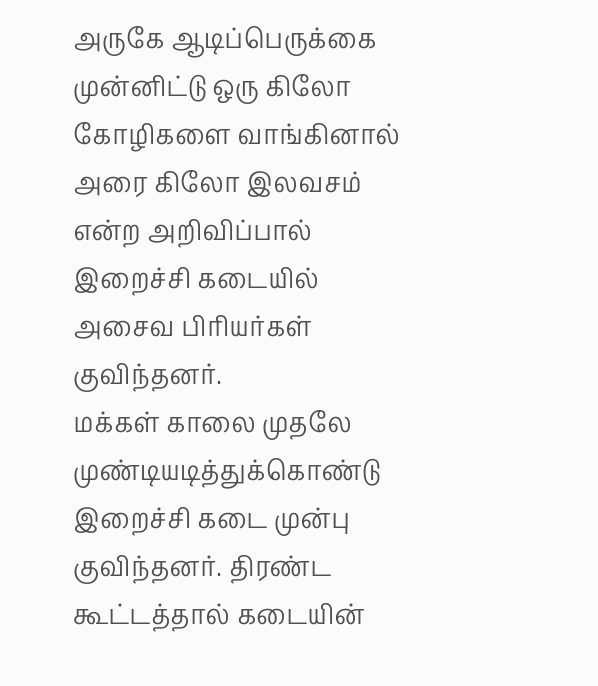அருகே ஆடிப்பெருக்கை முன்னிட்டு ஒரு கிலோ கோழிகளை வாங்கினால் அரை கிலோ இலவசம் என்ற அறிவிப்பால் இறைச்சி கடையில் அசைவ பிரியர்கள் குவிந்தனர்.
மக்கள் காலை முதலே முண்டியடித்துக்கொண்டு இறைச்சி கடை முன்பு குவிந்தனர். திரண்ட கூட்டத்தால் கடையின்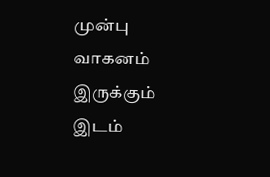முன்பு வாகனம் இருக்கும் இடம்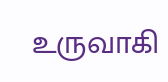உருவாகி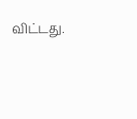விட்டது.